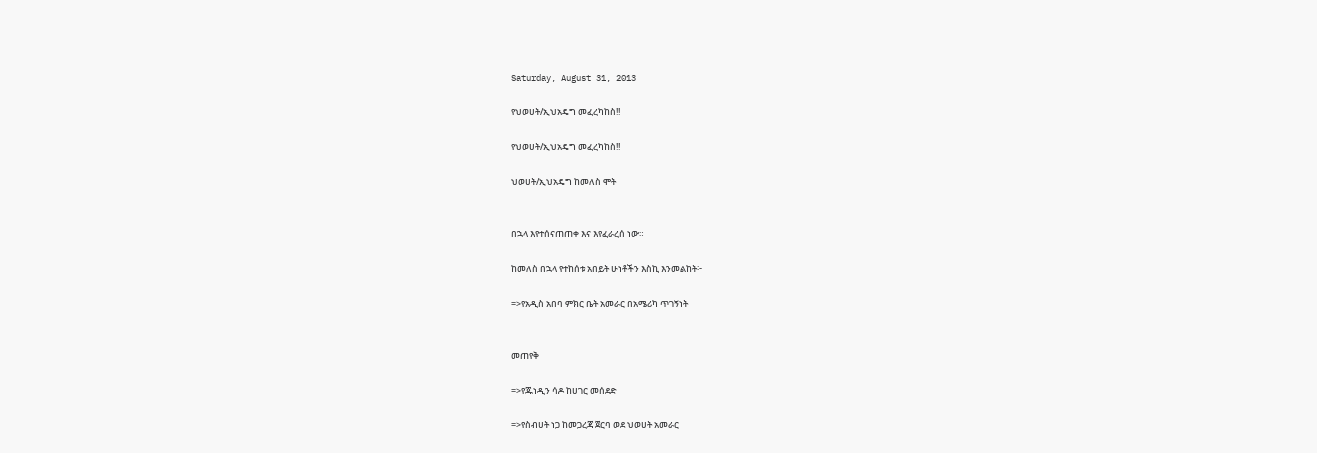Saturday, August 31, 2013

የህወሀት/ኢህአዴግ መፈረካከስ!!

የህወሀት/ኢህአዴግ መፈረካከስ!!

ህወሀት/ኢህአዴግ ከመለስ ሞት


በኋላ እየተሰናጠጠቀ እና እየፈራረሰ ነው።

ከመለስ በኋላ የተከሰቱ አበይት ሁነቶችን እስኪ እንመልከት፦

=>የአዲስ አበባ ምክር ቤት አመራር በአሜሪካ ጥገኝነት


መጠየቅ

=>የጁነዲን ሳዶ ከሀገር መሰደድ

=>የስብሀት ነጋ ከመጋረጃ ጀርባ ወደ ህወሀት አመራር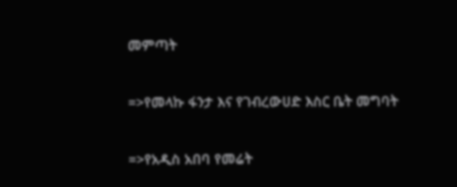መምጣት

=>የመላኩ ፋንታ እና የገብረውሀድ እስር ቤት መግባት

=>የአዲስ አበባ የመሬት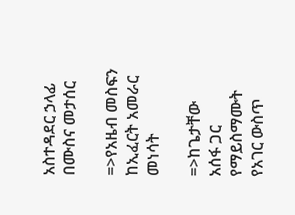አስተዳደር ኃላፊ በሙስና መታሰር

=>የአዜብ መስፍን ከኢፈርት አመራር መነሳት

=>ከጌታቸው አሰፋ ጋር የማይስማሙት የአገር ውስጥ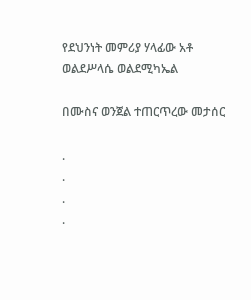የደህንነት መምሪያ ሃላፊው አቶ ወልደሥላሴ ወልደሚካኤል

በሙስና ወንጀል ተጠርጥረው መታሰር

.
.
.
.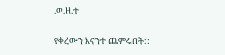.ወ.ዘ.ተ

የቀረውን እናንተ ጨምሩበት::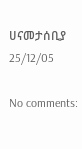ሀናመታሰቢያ 25/12/05

No comments: